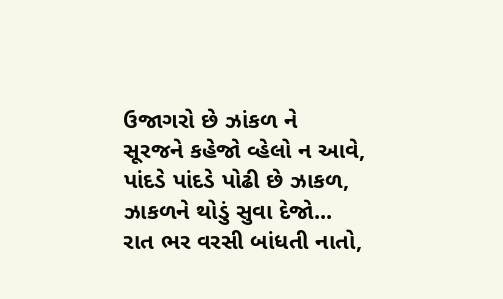ઉજાગરો છે ઝાંકળ ને
સૂરજને કહેજો વ્હેલો ન આવે,
પાંદડે પાંદડે પોઢી છે ઝાકળ,
ઝાકળને થોડું સુવા દેજો...
રાત ભર વરસી બાંધતી નાતો,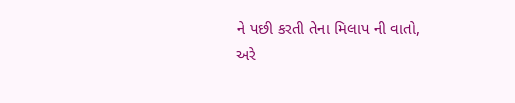ને પછી કરતી તેના મિલાપ ની વાતો,
અરે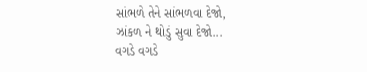સાંભળે તેને સાંભળવા દેજો,
ઝાંકળ ને થોડું સુવા દેજો...
વગડે વગડે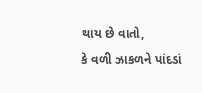થાય છે વાતો,
કે વળી ઝાકળને પાંદડાં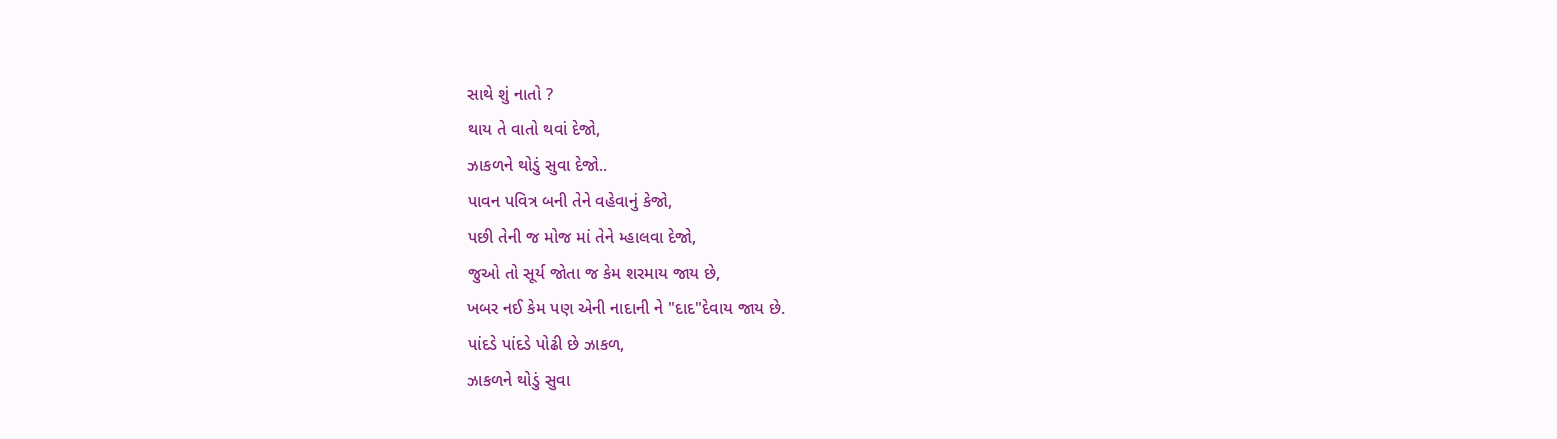સાથે શું નાતો ?
થાય તે વાતો થવાં દેજો,
ઝાકળને થોડું સુવા દેજો..
પાવન પવિત્ર બની તેને વહેવાનું કેજો,
પછી તેની જ મોજ માં તેને મ્હાલવા દેજો,
જુઓ તો સૂર્ય જોતા જ કેમ શરમાય જાય છે,
ખબર નઈ કેમ પણ એની નાદાની ને "દાદ"દેવાય જાય છે.
પાંદડે પાંદડે પોઢી છે ઝાકળ,
ઝાકળને થોડું સુવા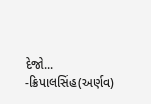દેજો...
-ક્રિપાલસિંહ(અર્ણવ)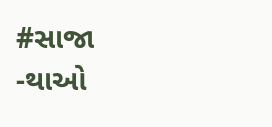#સાજા -થાઓ